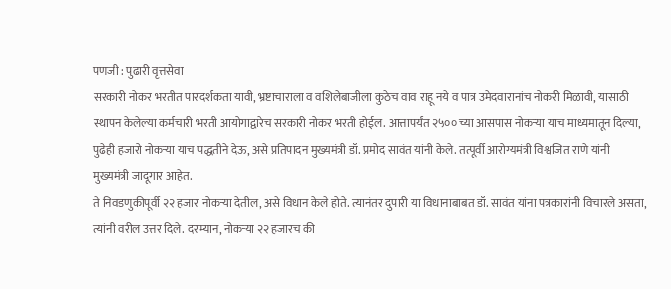पणजी : पुढारी वृत्तसेवा
सरकारी नोकर भरतीत पारदर्शकता यावी, भ्रष्टाचाराला व वशिलेबाजीला कुठेच वाव राहू नये व पात्र उमेदवारानांच नोकरी मिळावी, यासाठी स्थापन केलेल्या कर्मचारी भरती आयोगाद्वारेच सरकारी नोकर भरती होईल. आत्तापर्यंत २५०० च्या आसपास नोकऱ्या याच माध्यमातून दिल्या, पुढेही हजारो नोकऱ्या याच पद्धतीने देऊ, असे प्रतिपादन मुख्यमंत्री डॉ. प्रमोद सावंत यांनी केले. तत्पूर्वी आरोग्यमंत्री विश्वजित राणे यांनी मुख्यमंत्री जादूगार आहेत.
ते निवडणुकीपूर्वी २२ हजार नोकऱ्या देतील, असे विधान केले होते. त्यानंतर दुपारी या विधानाबाबत डॉ. सावंत यांना पत्रकारांनी विचारले असता, त्यांनी वरील उत्तर दिले. दरम्यान, नोकऱ्या २२ हजारच की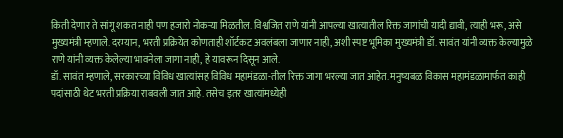किती देणार ते सांगू शकत नाही पण हजारो नोकऱ्या मिळतील. विश्वजित राणे यांनी आपल्या खात्यातील रिक्त जागांची यादी द्यावी, त्याही भरू, असे मुख्यमंत्री म्हणाले. दरम्यान, भरती प्रक्रियेत कोणताही शॉर्टकट अवलंबला जाणार नाही, अशी स्पष्ट भूमिका मुख्यमंत्री डॉ. सावंत यांनी व्यक्त केल्यामुळे राणे यांनी व्यक्त केलेल्या भावनेला जागा नाही, हे यावरून दिसून आले.
डॉ. सावंत म्हणाले, सरकारच्या विविध खात्यांसह विविध महामंडळा-तील रिक्त जागा भरल्या जात आहेत. मनुष्यबळ विकास महामंडळामार्फत काही पदांसाठी थेट भरती प्रक्रिया राबवली जात आहे. तसेच इतर खात्यांमध्येही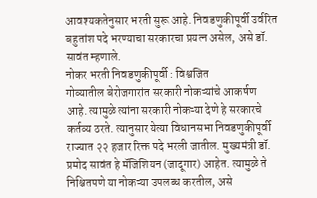आवश्यकतेनुसार भरती सुरू आहे. निवडणुकीपूर्वी उर्वरित बहुतांश पदे भरण्याचा सरकारचा प्रयत्न असेल, असे डॉ. सावंत म्हणाले.
नोकर भरती निवडणुकीपूर्वी : विश्वजित
गोव्यातील बेरोजगारांत सरकारी नोकऱ्यांचे आकर्षण आहे. त्यामुळे त्यांना सरकारी नोकऱ्या देणे हे सरकारचे कर्तव्य ठरते. त्यानुसार येत्या विधानसभा निवडणुकीपूर्वी राज्यात २२ हजार रिक्त पदे भरली जातील. मुख्यमंत्री डॉ. प्रमोद सावंत हे मॅजिशियन (जादूगार) आहेत. त्यामुळे ते निश्चितपणे या नोकऱ्या उपलब्ध करतील, असे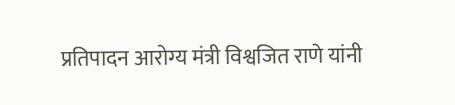प्रतिपादन आरोग्य मंत्री विश्वजित राणे यांनी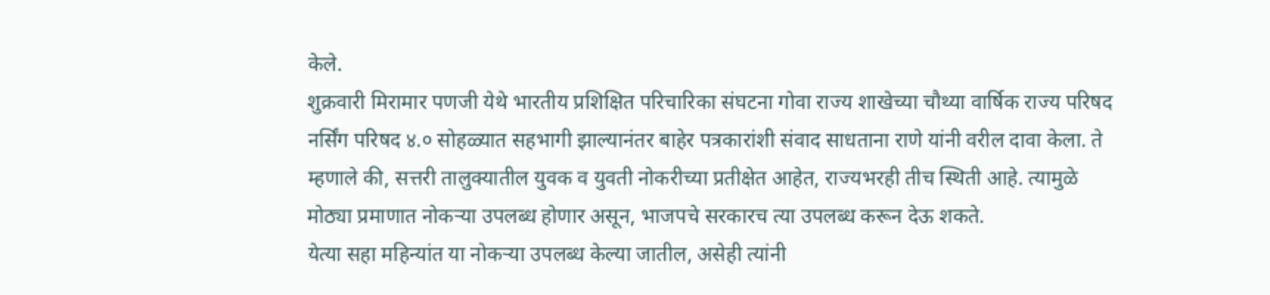केले.
शुक्रवारी मिरामार पणजी येथे भारतीय प्रशिक्षित परिचारिका संघटना गोवा राज्य शाखेच्या चौथ्या वार्षिक राज्य परिषद नर्सिंग परिषद ४.० सोहळ्यात सहभागी झाल्यानंतर बाहेर पत्रकारांशी संवाद साधताना राणे यांनी वरील दावा केला. ते म्हणाले की, सत्तरी तालुक्यातील युवक व युवती नोकरीच्या प्रतीक्षेत आहेत, राज्यभरही तीच स्थिती आहे. त्यामुळे मोठ्या प्रमाणात नोकऱ्या उपलब्ध होणार असून, भाजपचे सरकारच त्या उपलब्ध करून देऊ शकते.
येत्या सहा महिन्यांत या नोकऱ्या उपलब्ध केल्या जातील, असेही त्यांनी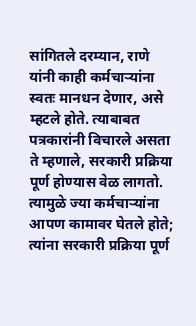सांगितले दरम्यान, राणे यांनी काही कर्मचाऱ्यांना स्वतः मानधन देणार, असे म्हटले होते. त्याबाबत पत्रकारांनी विचारले असता ते म्हणाले, सरकारी प्रक्रिया पूर्ण होण्यास वेळ लागतो. त्यामुळे ज्या कर्मचाऱ्यांना आपण कामावर घेतले होते; त्यांना सरकारी प्रक्रिया पूर्ण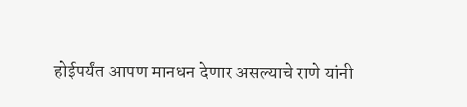होईपर्यंत आपण मानधन देणार असल्याचे राणे यांनी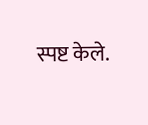स्पष्ट केले.